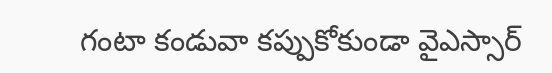గంటా కండువా కప్పుకోకుండా వైఎస్సార్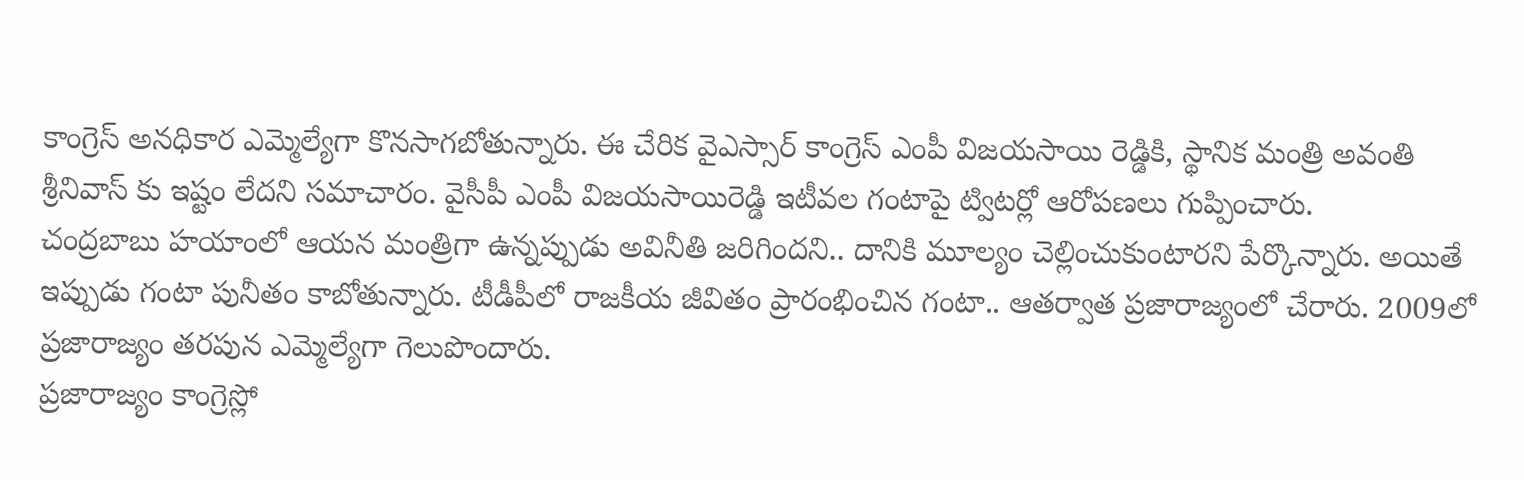కాంగ్రెస్ అనధికార ఎమ్మెల్యేగా కొనసాగబోతున్నారు. ఈ చేరిక వైఎస్సార్ కాంగ్రెస్ ఎంపీ విజయసాయి రెడ్డికి, స్థానిక మంత్రి అవంతి శ్రీనివాస్ కు ఇష్టం లేదని సమాచారం. వైసీపీ ఎంపీ విజయసాయిరెడ్డి ఇటీవల గంటాపై ట్విటర్లో ఆరోపణలు గుప్పించారు.
చంద్రబాబు హయాంలో ఆయన మంత్రిగా ఉన్నప్పుడు అవినీతి జరిగిందని.. దానికి మూల్యం చెల్లించుకుంటారని పేర్కొన్నారు. అయితే ఇప్పుడు గంటా పునీతం కాబోతున్నారు. టీడీపీలో రాజకీయ జీవితం ప్రారంభించిన గంటా.. ఆతర్వాత ప్రజారాజ్యంలో చేరారు. 2009లో ప్రజారాజ్యం తరపున ఎమ్మెల్యేగా గెలుపొందారు.
ప్రజారాజ్యం కాంగ్రెస్లో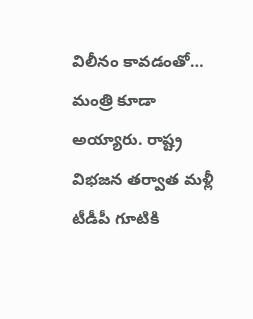విలీనం కావడంతో… మంత్రి కూడా అయ్యారు. రాష్ట్ర విభజన తర్వాత మళ్లీ టీడీపీ గూటికి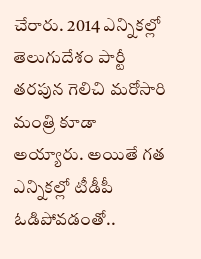చేరారు. 2014 ఎన్నికల్లో తెలుగుదేశం పార్టీ తరపున గెలిచి మరోసారి మంత్రి కూడా అయ్యారు. అయితే గత ఎన్నికల్లో టీడీపీ ఓడిపోవడంతో..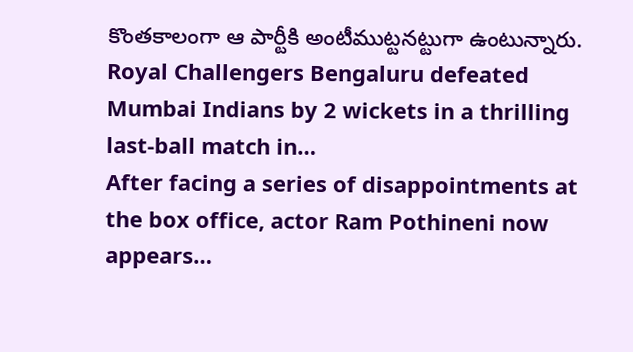కొంతకాలంగా ఆ పార్టీకి అంటీముట్టనట్టుగా ఉంటున్నారు.
Royal Challengers Bengaluru defeated Mumbai Indians by 2 wickets in a thrilling last-ball match in…
After facing a series of disappointments at the box office, actor Ram Pothineni now appears…